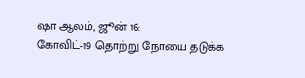ஷா ஆலம், ஜூன் 16:
கோவிட்-19 தொற்று நோயை தடுக்க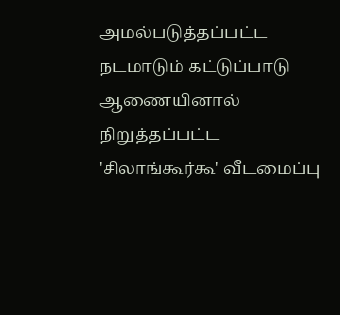அமல்படுத்தப்பட்ட நடமாடும் கட்டுப்பாடு ஆணையினால் நிறுத்தப்பட்ட 'சிலாங்கூர்கூ' வீடமைப்பு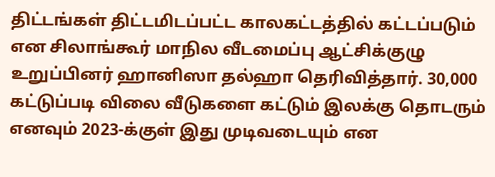திட்டங்கள் திட்டமிடப்பட்ட காலகட்டத்தில் கட்டப்படும் என சிலாங்கூர் மாநில வீடமைப்பு ஆட்சிக்குழு உறுப்பினர் ஹானிஸா தல்ஹா தெரிவித்தார். 30,000 கட்டுப்படி விலை வீடுகளை கட்டும் இலக்கு தொடரும் எனவும் 2023-க்குள் இது முடிவடையும் என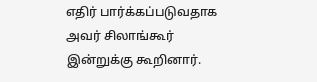எதிர் பார்க்கப்படுவதாக அவர் சிலாங்கூர் இன்றுக்கு கூறினார்.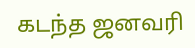கடந்த ஜனவரி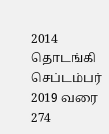2014 தொடங்கி செப்டம்பர் 2019 வரை 274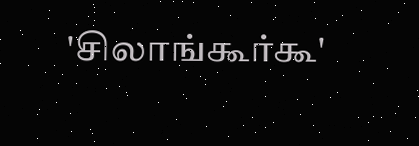'சிலாங்கூர்கூ'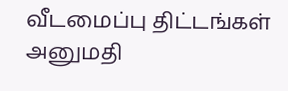வீடமைப்பு திட்டங்கள் அனுமதி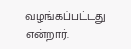வழங்கப்பட்டது என்றார்.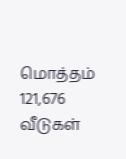மொத்தம் 121,676 வீடுகள்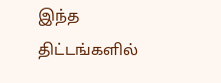இந்த திட்டங்களில்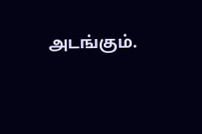அடங்கும்.